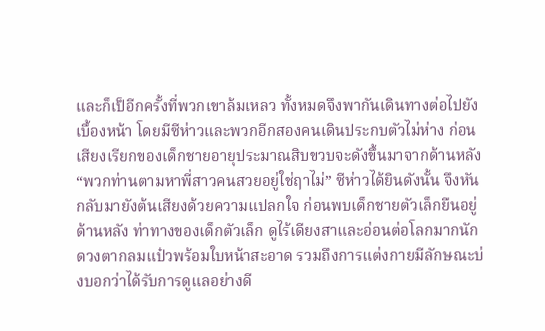และก็เป็อีกครั้งที่พวกเขาล้มเหลว ทั้งหมดจึงพากันเดินทางต่อไปยังเบื้องหน้า โดยมีซีห่าวและพวกอีกสองคนเดินประกบตัวไม่ห่าง ก่อนเสียงเรียกของเด็กชายอายุประมาณสิบขวบจะดังขึ้นมาจากด้านหลัง
“พวกท่านตามหาพี่สาวคนสวยอยู่ใช่ฤาไม่” ซีห่าวได้ยินดังนั้น จึงหันกลับมายังต้นเสียงด้วยความแปลกใจ ก่อนพบเด็กชายตัวเล็กยืนอยู่ด้านหลัง ท่าทางของเด็กตัวเล็ก ดูไร้เดียงสาและอ่อนต่อโลกมากนัก ดวงตากลมแป๋วพร้อมใบหน้าสะอาด รวมถึงการแต่งกายมีลักษณะบ่งบอกว่าได้รับการดูแลอย่างดี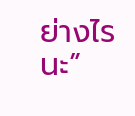ย่างไรนะ”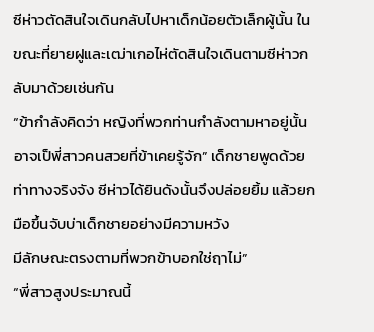ซีห่าวตัดสินใจเดินกลับไปหาเด็กน้อยตัวเล็กผู้นั้น ในขณะที่ยายฝูและเฒ่าเกอไห่ตัดสินใจเดินตามซีห่าวกลับมาด้วยเช่นกัน
“ข้ากำลังคิดว่า หญิงที่พวกท่านกำลังตามหาอยู่นั้น อาจเป็พี่สาวคนสวยที่ข้าเคยรู้จัก” เด็กชายพูดด้วยท่าทางจริงจัง ซีห่าวได้ยินดังนั้นจึงปล่อยยิ้ม แล้วยกมือขึ้นจับบ่าเด็กชายอย่างมีความหวัง
มีลักษณะตรงตามที่พวกข้าบอกใช่ฤาไม่”
“พี่สาวสูงประมาณนี้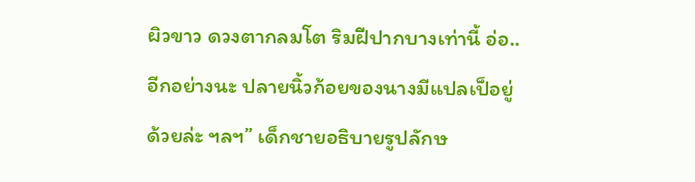ผิวขาว ดวงตากลมโต ริมฝีปากบางเท่านี้ อ่อ..อีกอย่างนะ ปลายนิ้วก้อยของนางมีแปลเป็อยู่ด้วยล่ะ ฯลฯ” เด็กชายอธิบายรูปลักษ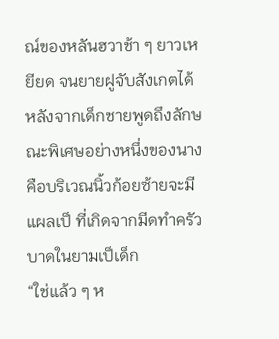ณ์ของหลันฮวาช้า ๆ ยาวเหยียด จนยายฝูจับสังเกตได้ หลังจากเด็กชายพูดถึงลักษณะพิเศษอย่างหนึ่งของนาง คือบริเวณนิ้วก้อยซ้ายจะมีแผลเป็ ที่เกิดจากมีดทำครัวบาดในยามเป็เด็ก
“ใช่แล้ว ๆ ห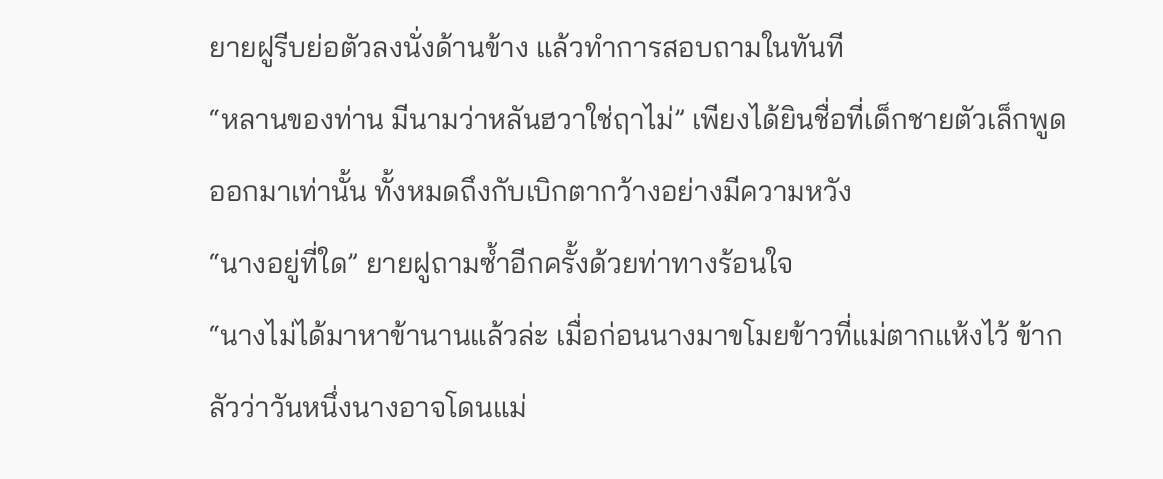ยายฝูรีบย่อตัวลงนั่งด้านข้าง แล้วทำการสอบถามในทันที
“หลานของท่าน มีนามว่าหลันฮวาใช่ฤาไม่” เพียงได้ยินชื่อที่เด็กชายตัวเล็กพูดออกมาเท่านั้น ทั้งหมดถึงกับเบิกตากว้างอย่างมีความหวัง
“นางอยู่ที่ใด” ยายฝูถามซ้ำอีกครั้งด้วยท่าทางร้อนใจ
“นางไม่ได้มาหาข้านานแล้วล่ะ เมื่อก่อนนางมาขโมยข้าวที่แม่ตากแห้งไว้ ข้ากลัวว่าวันหนึ่งนางอาจโดนแม่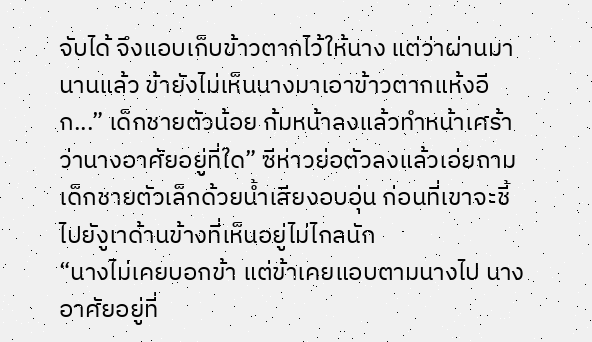จับได้ จึงแอบเก็บข้าวตากไว้ให้นาง แต่ว่าผ่านมานานแล้ว ข้ายังไม่เห็นนางมาเอาข้าวตากแห้งอีก...” เด็กชายตัวน้อย ก้มหน้าลงแล้วทำหน้าเศร้า
ว่านางอาศัยอยู่ที่ใด” ซีห่าวย่อตัวลงแล้วเอ่ยถามเด็กชายตัวเล็กด้วยน้ำเสียงอบอุ่น ก่อนที่เขาจะชี้ไปยังูเาด้านข้างที่เห็นอยู่ไม่ไกลนัก
“นางไม่เคยบอกข้า แต่ข้าเคยแอบตามนางไป นางอาศัยอยู่ที่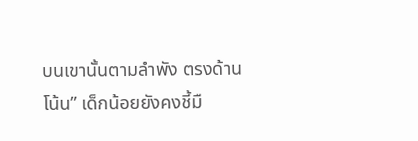บนเขานั้นตามลำพัง ตรงด้านโน้น” เด็กน้อยยังคงชี้มื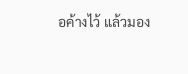อค้างไว้ แล้วมอง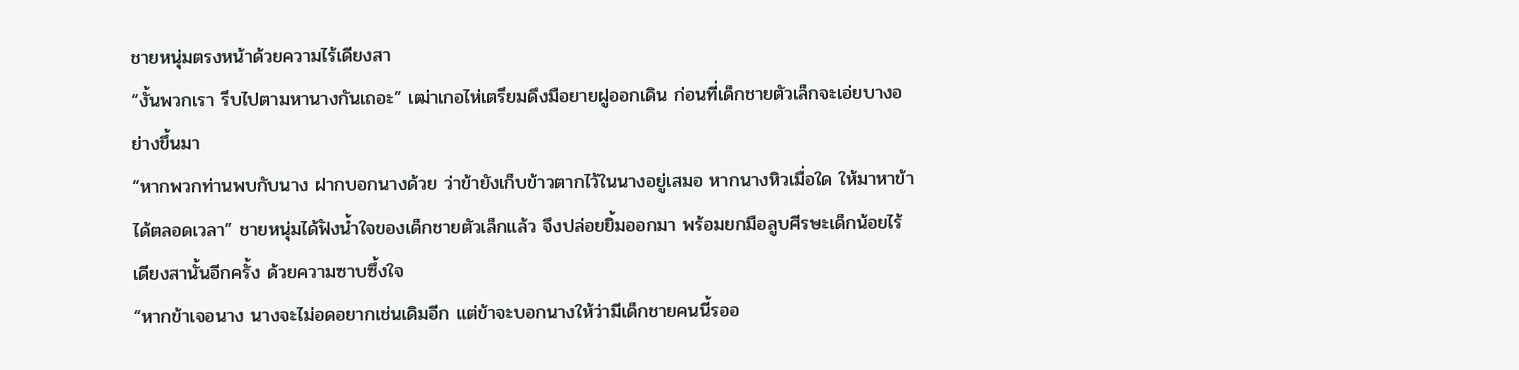ชายหนุ่มตรงหน้าด้วยความไร้เดียงสา
“งั้นพวกเรา รีบไปตามหานางกันเถอะ” เฒ่าเกอไห่เตรียมดึงมือยายฝูออกเดิน ก่อนที่เด็กชายตัวเล็กจะเอ่ยบางอย่างขึ้นมา
“หากพวกท่านพบกับนาง ฝากบอกนางด้วย ว่าข้ายังเก็บข้าวตากไว้ในนางอยู่เสมอ หากนางหิวเมื่อใด ให้มาหาข้าได้ตลอดเวลา” ชายหนุ่มได้ฟังน้ำใจของเด็กชายตัวเล็กแล้ว จึงปล่อยยิ้มออกมา พร้อมยกมือลูบศีรษะเด็กน้อยไร้เดียงสานั้นอีกครั้ง ด้วยความซาบซึ้งใจ
“หากข้าเจอนาง นางจะไม่อดอยากเช่นเดิมอีก แต่ข้าจะบอกนางให้ว่ามีเด็กชายคนนี้รออ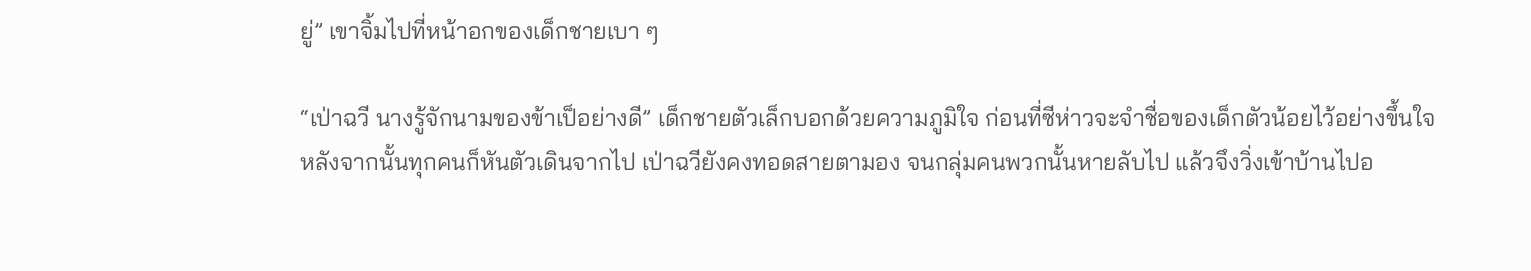ยู่” เขาจิ้มไปที่หน้าอกของเด็กชายเบา ๆ

“เป่าฉวี นางรู้จักนามของข้าเป็อย่างดี” เด็กชายตัวเล็กบอกด้วยความภูมิใจ ก่อนที่ซีห่าวจะจำชื่อของเด็กตัวน้อยไว้อย่างขึ้นใจ
หลังจากนั้นทุกคนก็หันตัวเดินจากไป เป่าฉวียังคงทอดสายตามอง จนกลุ่มคนพวกนั้นหายลับไป แล้วจึงวิ่งเข้าบ้านไปอ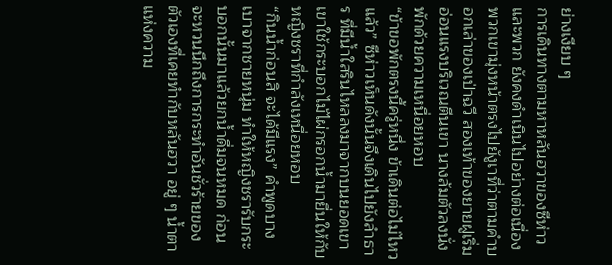ย่างเงียบ ๆ
การเดินทางตามหาหลันฮวาของซีห่าวและพวก ยังคงดำเนินไปอย่างต่อเนื่อง พวกเขามุ่งหน้าตรงไปยังูเาที่ว่าตามคำบอกเล่าของเป่าฉวี สองเท้าของยายฝูเริ่มอ่อนแรงบริเวณตีนเขา นางล้มตัวลงนั่งพักด้วยความเหนื่อยหอบ
“ข้าขอพักตรงนี้ครู่หนึ่ง ข้าเดินต่อไม่ไหวแล้ว” ซีห่าวเห็นดังนั้นจึงเดินไปยังลำธาร ที่มีน้ำใสรินไหลลงมาจากบนยอดเขา เขาใช้กระบอกไม้ไผ่กรอกน้ำมายื่นให้กับหญิงชราที่กำลังเหนื่อยหอบ
“กินน้ำก่อนสิ จะได้มีแรง” คำพูดบางเบาจากชายหนุ่ม ทำให้หญิงชรารับกระบอกนั้นมาแล้วยกน้ำดื่มจนหมด ก่อนจะหวนนึกถึงการกระทำอันชั่วร้ายของตัวเองที่เคยทำกับหลันฮวา อยู่ ๆ น้ำตาแห่งความ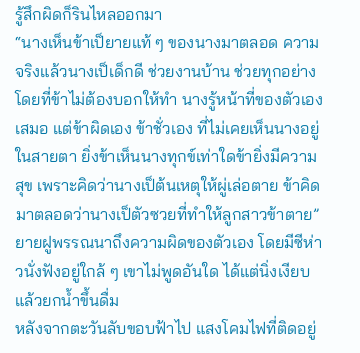รู้สึกผิดก็รินไหลออกมา
“นางเห็นข้าเป็ยายแท้ ๆ ของนางมาตลอด ความจริงแล้วนางเป็เด็กดี ช่วยงานบ้าน ช่วยทุกอย่างโดยที่ข้าไม่ต้องบอกให้ทำ นางรู้หน้าที่ของตัวเองเสมอ แต่ข้าผิดเอง ข้าชั่วเอง ที่ไม่เคยเห็นนางอยู่ในสายตา ยิ่งข้าเห็นนางทุกข์เท่าใดข้ายิ่งมีความสุข เพราะคิดว่านางเป็ต้นเหตุให้ผู่เล่อตาย ข้าคิดมาตลอดว่านางเป็ตัวซวยที่ทำให้ลูกสาวข้าตาย” ยายฝูพรรณนาถึงความผิดของตัวเอง โดยมีซีห่าวนั่งฟังอยู่ใกล้ ๆ เขาไม่พูดอันใด ได้แต่นิ่งเงียบ แล้วยกน้ำขึ้นดื่ม
หลังจากตะวันลับขอบฟ้าไป แสงโคมไฟที่ติดอยู่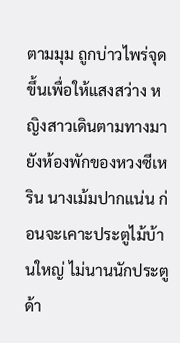ตามมุม ถูกบ่าวไพร่จุดขึ้นเพื่อให้แสงสว่าง หญิงสาวเดินตามทางมายังห้องพักของหวงซีเหริน นางเม้มปากแน่น ก่อนจะเคาะประตูไม้บ้านใหญ่ ไม่นานนักประตูด้า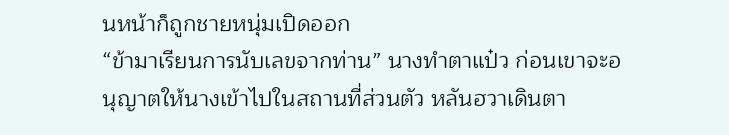นหน้าก็ถูกชายหนุ่มเปิดออก
“ข้ามาเรียนการนับเลขจากท่าน” นางทำตาแป๋ว ก่อนเขาจะอนุญาตให้นางเข้าไปในสถานที่ส่วนตัว หลันฮวาเดินตา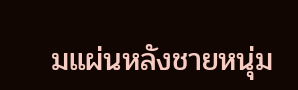มแผ่นหลังชายหนุ่ม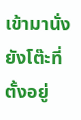เข้ามานั่งยังโต๊ะที่ตั้งอยู่